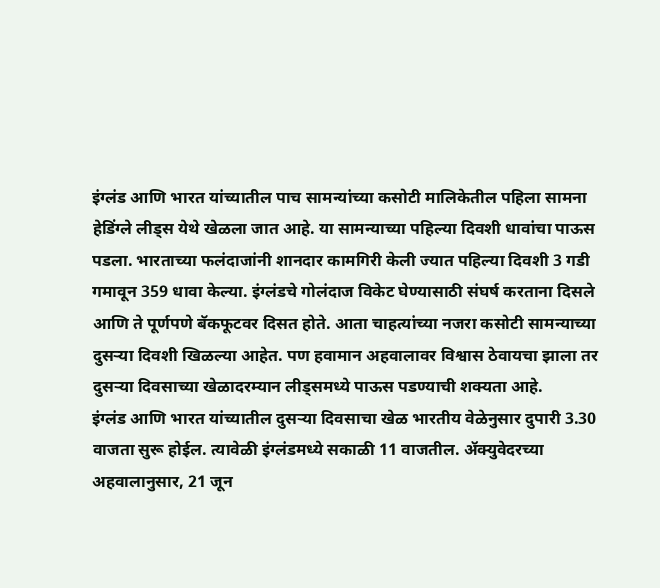इंग्लंड आणि भारत यांच्यातील पाच सामन्यांच्या कसोटी मालिकेतील पहिला सामना हेडिंग्ले लीड्स येथे खेळला जात आहे. या सामन्याच्या पहिल्या दिवशी धावांचा पाऊस पडला. भारताच्या फलंदाजांनी शानदार कामगिरी केली ज्यात पहिल्या दिवशी 3 गडी गमावून 359 धावा केल्या. इंग्लंडचे गोलंदाज विकेट घेण्यासाठी संघर्ष करताना दिसले आणि ते पूर्णपणे बॅकफूटवर दिसत होते. आता चाहत्यांच्या नजरा कसोटी सामन्याच्या दुसऱ्या दिवशी खिळल्या आहेत. पण हवामान अहवालावर विश्वास ठेवायचा झाला तर दुसऱ्या दिवसाच्या खेळादरम्यान लीड्समध्ये पाऊस पडण्याची शक्यता आहे.
इंग्लंड आणि भारत यांच्यातील दुसऱ्या दिवसाचा खेळ भारतीय वेळेनुसार दुपारी 3.30 वाजता सुरू होईल. त्यावेळी इंग्लंडमध्ये सकाळी 11 वाजतील. ॲक्युवेदरच्या अहवालानुसार, 21 जून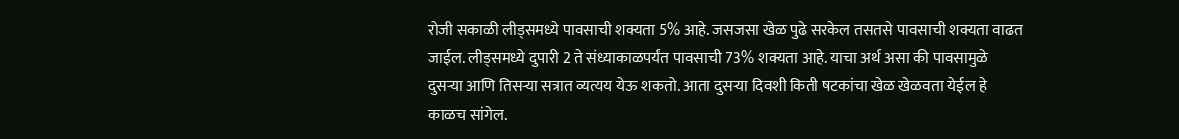रोजी सकाळी लीड्समध्ये पावसाची शक्यता 5% आहे. जसजसा खेळ पुढे सरकेल तसतसे पावसाची शक्यता वाढत जाईल. लीड्समध्ये दुपारी 2 ते संध्याकाळपर्यंत पावसाची 73% शक्यता आहे. याचा अर्थ असा की पावसामुळे दुसऱ्या आणि तिसऱ्या सत्रात व्यत्यय येऊ शकतो. आता दुसऱ्या दिवशी किती षटकांचा खेळ खेळवता येईल हे काळच सांगेल.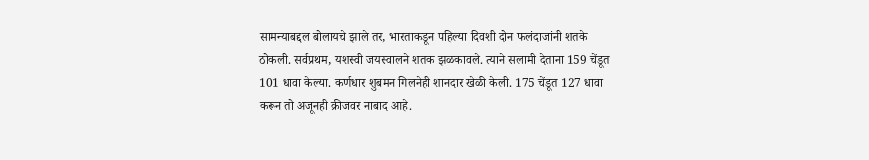सामन्याबद्दल बोलायचे झाले तर, भारताकडून पहिल्या दिवशी दोन फलंदाजांनी शतके ठोकली. सर्वप्रथम, यशस्वी जयस्वालने शतक झळकावले. त्याने सलामी देताना 159 चेंडूत 101 धावा केल्या. कर्णधार शुबमन गिलनेही शानदार खेळी केली. 175 चेंडूत 127 धावा करून तो अजूनही क्रीजवर नाबाद आहे.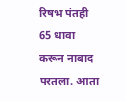रिषभ पंतही 65 धावा करून नाबाद परतला. आता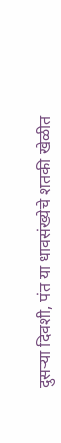दुसऱ्या दिवशी, पंत या धावसंख्येचे शतकी खेळीत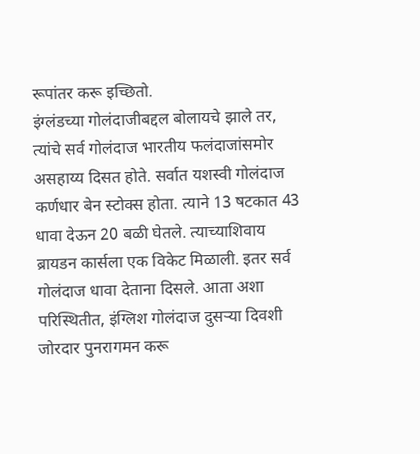रूपांतर करू इच्छितो.
इंग्लंडच्या गोलंदाजीबद्दल बोलायचे झाले तर, त्यांचे सर्व गोलंदाज भारतीय फलंदाजांसमोर असहाय्य दिसत होते. सर्वात यशस्वी गोलंदाज कर्णधार बेन स्टोक्स होता. त्याने 13 षटकात 43 धावा देऊन 20 बळी घेतले. त्याच्याशिवाय ब्रायडन कार्सला एक विकेट मिळाली. इतर सर्व गोलंदाज धावा देताना दिसले. आता अशा परिस्थितीत, इंग्लिश गोलंदाज दुसऱ्या दिवशी जोरदार पुनरागमन करू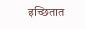इच्छितात